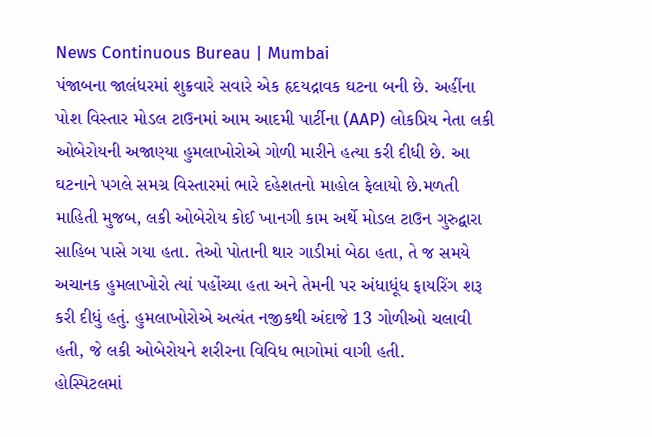News Continuous Bureau | Mumbai
પંજાબના જાલંધરમાં શુક્રવારે સવારે એક હૃદયદ્રાવક ઘટના બની છે. અહીંના પોશ વિસ્તાર મોડલ ટાઉનમાં આમ આદમી પાર્ટીના (AAP) લોકપ્રિય નેતા લકી ઓબેરોયની અજાણ્યા હુમલાખોરોએ ગોળી મારીને હત્યા કરી દીધી છે. આ ઘટનાને પગલે સમગ્ર વિસ્તારમાં ભારે દહેશતનો માહોલ ફેલાયો છે.મળતી માહિતી મુજબ, લકી ઓબેરોય કોઈ ખાનગી કામ અર્થે મોડલ ટાઉન ગુરુદ્વારા સાહિબ પાસે ગયા હતા. તેઓ પોતાની થાર ગાડીમાં બેઠા હતા, તે જ સમયે અચાનક હુમલાખોરો ત્યાં પહોંચ્યા હતા અને તેમની પર અંધાધૂંધ ફાયરિંગ શરૂ કરી દીધું હતું. હુમલાખોરોએ અત્યંત નજીકથી અંદાજે 13 ગોળીઓ ચલાવી હતી, જે લકી ઓબેરોયને શરીરના વિવિધ ભાગોમાં વાગી હતી.
હોસ્પિટલમાં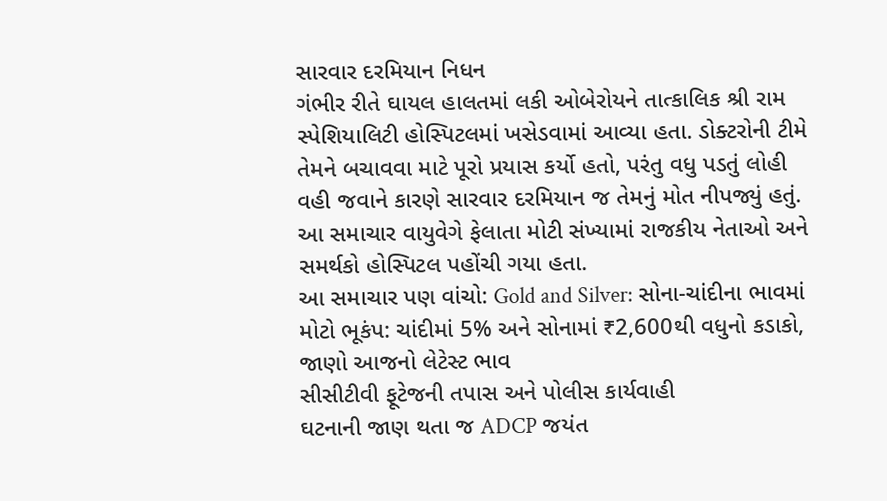સારવાર દરમિયાન નિધન
ગંભીર રીતે ઘાયલ હાલતમાં લકી ઓબેરોયને તાત્કાલિક શ્રી રામ સ્પેશિયાલિટી હોસ્પિટલમાં ખસેડવામાં આવ્યા હતા. ડોક્ટરોની ટીમે તેમને બચાવવા માટે પૂરો પ્રયાસ કર્યો હતો, પરંતુ વધુ પડતું લોહી વહી જવાને કારણે સારવાર દરમિયાન જ તેમનું મોત નીપજ્યું હતું. આ સમાચાર વાયુવેગે ફેલાતા મોટી સંખ્યામાં રાજકીય નેતાઓ અને સમર્થકો હોસ્પિટલ પહોંચી ગયા હતા.
આ સમાચાર પણ વાંચો: Gold and Silver: સોના-ચાંદીના ભાવમાં મોટો ભૂકંપ: ચાંદીમાં 5% અને સોનામાં ₹2,600થી વધુનો કડાકો, જાણો આજનો લેટેસ્ટ ભાવ
સીસીટીવી ફૂટેજની તપાસ અને પોલીસ કાર્યવાહી
ઘટનાની જાણ થતા જ ADCP જયંત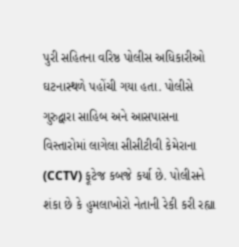પુરી સહિતના વરિષ્ઠ પોલીસ અધિકારીઓ ઘટનાસ્થળે પહોંચી ગયા હતા. પોલીસે ગુરુદ્વારા સાહિબ અને આસપાસના વિસ્તારોમાં લાગેલા સીસીટીવી કેમેરાના (CCTV) ફૂટેજ કબજે કર્યા છે. પોલીસને શંકા છે કે હુમલાખોરો નેતાની રેકી કરી રહ્યા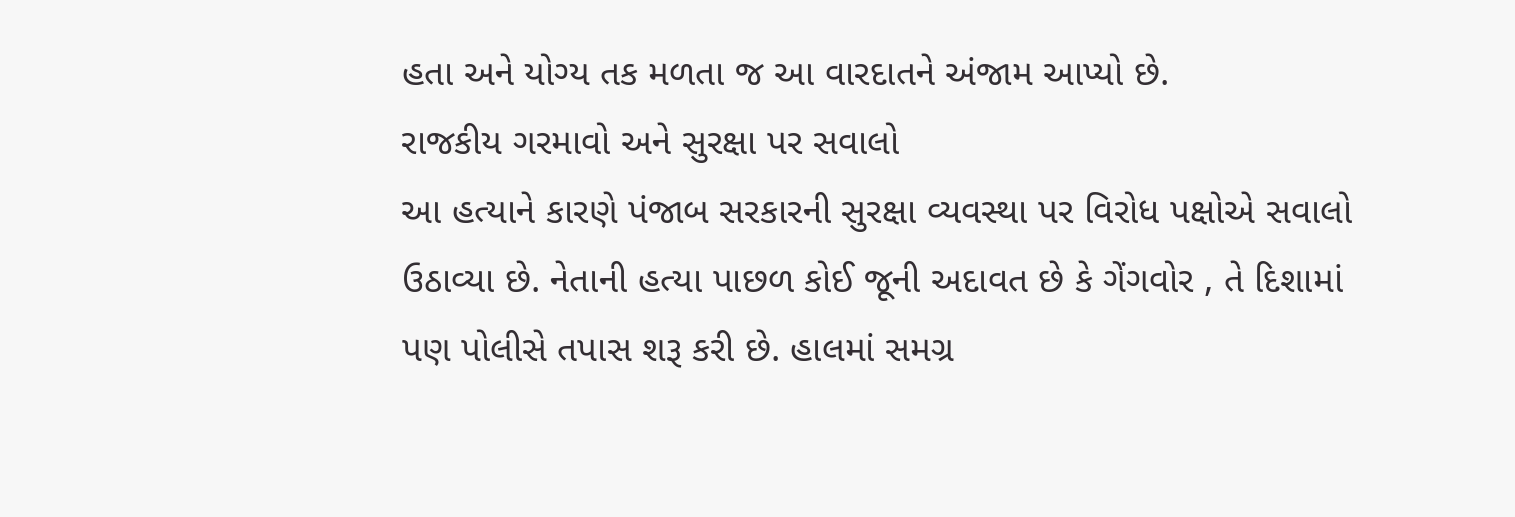હતા અને યોગ્ય તક મળતા જ આ વારદાતને અંજામ આપ્યો છે.
રાજકીય ગરમાવો અને સુરક્ષા પર સવાલો
આ હત્યાને કારણે પંજાબ સરકારની સુરક્ષા વ્યવસ્થા પર વિરોધ પક્ષોએ સવાલો ઉઠાવ્યા છે. નેતાની હત્યા પાછળ કોઈ જૂની અદાવત છે કે ગેંગવોર , તે દિશામાં પણ પોલીસે તપાસ શરૂ કરી છે. હાલમાં સમગ્ર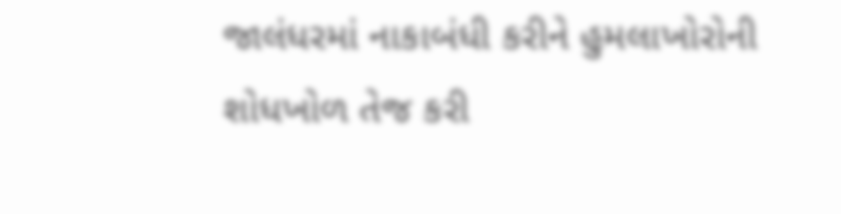જાલંધરમાં નાકાબંધી કરીને હુમલાખોરોની શોધખોળ તેજ કરી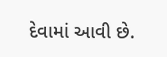દેવામાં આવી છે.